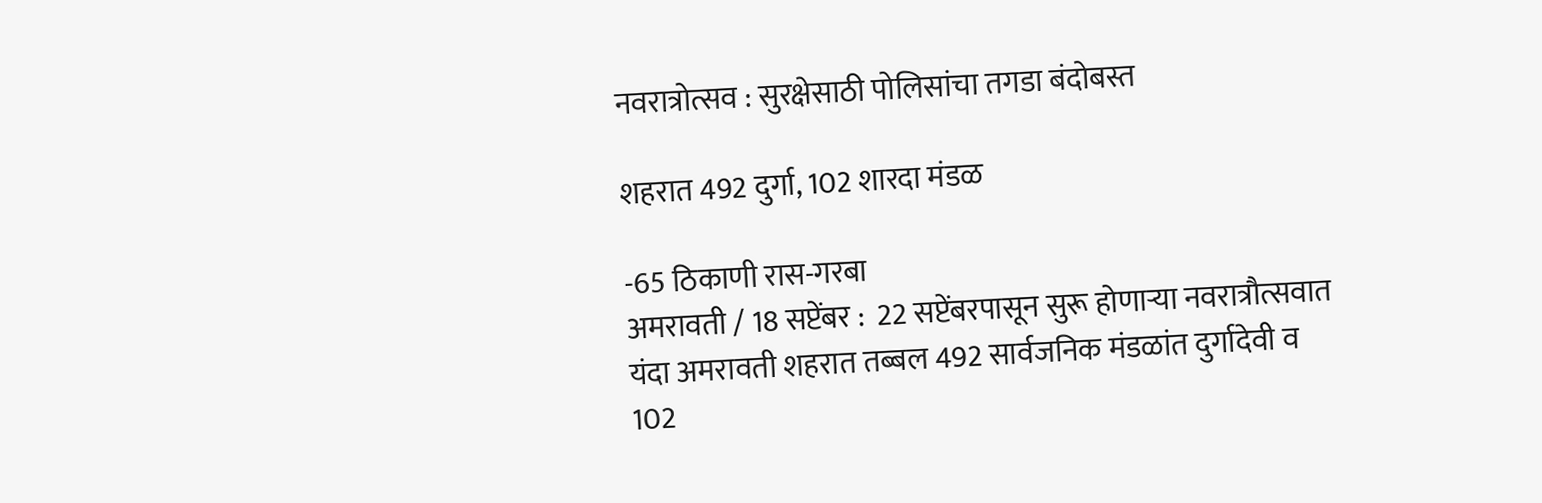नवरात्रोत्सव : सुरक्षेसाठी पोलिसांचा तगडा बंदोबस्त

शहरात 492 दुर्गा, 102 शारदा मंडळ

-65 ठिकाणी रास-गरबा
अमरावती / 18 सप्टेंबर :  22 सप्टेंबरपासून सुरू होणार्‍या नवरात्रौत्सवात यंदा अमरावती शहरात तब्बल 492 सार्वजनिक मंडळांत दुर्गादेवी व 102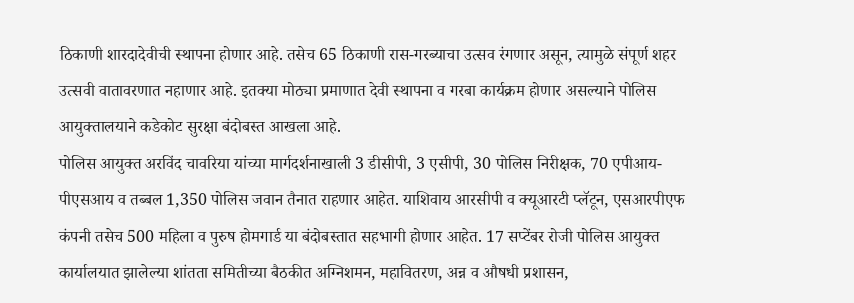ठिकाणी शारदादेवीची स्थापना होणार आहे. तसेच 65 ठिकाणी रास-गरब्याचा उत्सव रंगणार असून, त्यामुळे संपूर्ण शहर उत्सवी वातावरणात नहाणार आहे. इतक्या मोठ्या प्रमाणात देवी स्थापना व गरबा कार्यक्रम होणार असल्याने पोलिस आयुक्तालयाने कडेकोट सुरक्षा बंदोबस्त आखला आहे.
पोलिस आयुक्त अरविंद चावरिया यांच्या मार्गदर्शनाखाली 3 डीसीपी, 3 एसीपी, 30 पोलिस निरीक्षक, 70 एपीआय-पीएसआय व तब्बल 1,350 पोलिस जवान तैनात राहणार आहेत. याशिवाय आरसीपी व क्यूआरटी प्लॅटून, एसआरपीएफ कंपनी तसेच 500 महिला व पुरुष होमगार्ड या बंदोबस्तात सहभागी होणार आहेत. 17 सप्टेंबर रोजी पोलिस आयुक्त कार्यालयात झालेल्या शांतता समितीच्या बैठकीत अग्निशमन, महावितरण, अन्न व औषधी प्रशासन,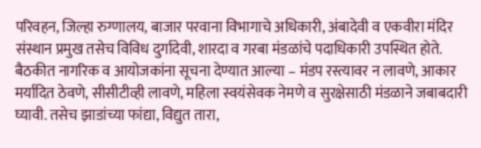परिवहन, जिल्हा रुग्णालय, बाजार परवाना विभागाचे अधिकारी, अंबादेवी व एकवीरा मंदिर संस्थान प्रमुख तसेच विविध दुर्गादेवी, शारदा व गरबा मंडळांचे पदाधिकारी उपस्थित होते.
बैठकीत नागरिक व आयोजकांना सूचना देण्यात आल्या – मंडप रस्त्यावर न लावणे, आकार मर्यादित ठेवणे, सीसीटीव्ही लावणे, महिला स्वयंसेवक नेमणे व सुरक्षेसाठी मंडळाने जबाबदारी घ्यावी. तसेच झाडांच्या फांद्या, विद्युत तारा,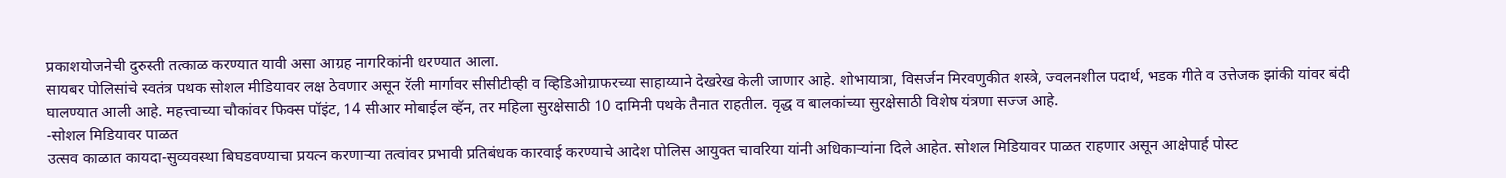प्रकाशयोजनेची दुरुस्ती तत्काळ करण्यात यावी असा आग्रह नागरिकांनी धरण्यात आला.
सायबर पोलिसांचे स्वतंत्र पथक सोशल मीडियावर लक्ष ठेवणार असून रॅली मार्गावर सीसीटीव्ही व व्हिडिओग्राफरच्या साहाय्याने देखरेख केली जाणार आहे. शोभायात्रा, विसर्जन मिरवणुकीत शस्त्रे, ज्वलनशील पदार्थ, भडक गीते व उत्तेजक झांकी यांवर बंदी घालण्यात आली आहे. महत्त्वाच्या चौकांवर फिक्स पॉइंट, 14 सीआर मोबाईल व्हॅन, तर महिला सुरक्षेसाठी 10 दामिनी पथके तैनात राहतील. वृद्ध व बालकांच्या सुरक्षेसाठी विशेष यंत्रणा सज्ज आहे.
-सोशल मिडियावर पाळत
उत्सव काळात कायदा-सुव्यवस्था बिघडवण्याचा प्रयत्न करणार्‍या तत्वांवर प्रभावी प्रतिबंधक कारवाई करण्याचे आदेश पोलिस आयुक्त चावरिया यांनी अधिकार्‍यांना दिले आहेत. सोशल मिडियावर पाळत राहणार असून आक्षेपार्ह पोस्ट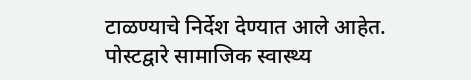टाळण्याचे निर्देश देण्यात आले आहेत. पोस्टद्वारे सामाजिक स्वास्थ्य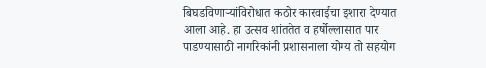बिघडविणार्‍यांविरोधात कठोर कारवाईचा इशारा देण्यात आला आहे. हा उत्सव शांततेत व हर्षोल्लासात पार पाडण्यासाठी नागरिकांनी प्रशासनाला योग्य तो सहयोग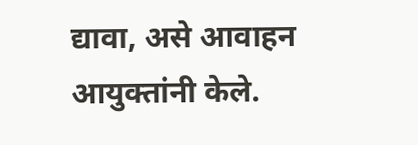द्यावा, असे आवाहन आयुक्तांनी केले.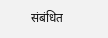संबंधित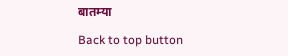बातम्या

Back to top button